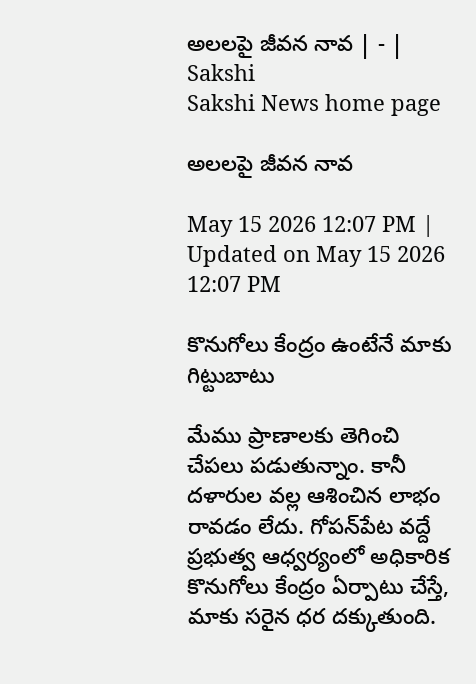అలలపై జీవన నావ | - | Sakshi
Sakshi News home page

అలలపై జీవన నావ

May 15 2026 12:07 PM | Updated on May 15 2026 12:07 PM

కొనుగోలు కేంద్రం ఉంటేనే మాకు గిట్టుబాటు

మేము ప్రాణాలకు తెగించి చేపలు పడుతున్నాం. కానీ దళారుల వల్ల ఆశించిన లాభం రావడం లేదు. గోపన్‌పేట వద్దే ప్రభుత్వ ఆధ్వర్యంలో అధికారిక కొనుగోలు కేంద్రం ఏర్పాటు చేస్తే, మాకు సరైన ధర దక్కుతుంది.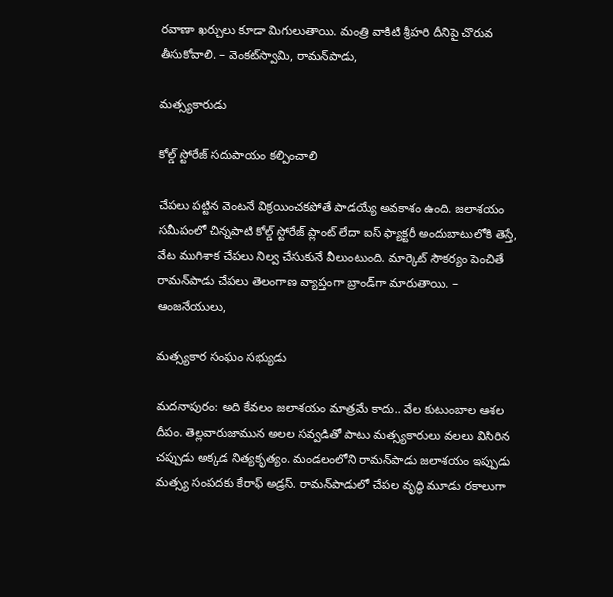రవాణా ఖర్చులు కూడా మిగులుతాయి. మంత్రి వాకిటి శ్రీహరి దీనిపై చొరువ తీసుకోవాలి. – వెంకట్‌స్వామి, రామన్‌పాడు,

మత్స్యకారుడు

కోల్డ్‌ స్టోరేజ్‌ సదుపాయం కల్పించాలి

చేపలు పట్టిన వెంటనే విక్రయించకపోతే పాడయ్యే అవకాశం ఉంది. జలాశయం సమీపంలో చిన్నపాటి కోల్డ్‌ స్టోరేజ్‌ ప్లాంట్‌ లేదా ఐస్‌ ఫ్యాక్టరీ అందుబాటులోకి తెస్తే, వేట ముగిశాక చేపలు నిల్వ చేసుకునే వీలుంటుంది. మార్కెట్‌ సౌకర్యం పెంచితే రామన్‌పాడు చేపలు తెలంగాణ వ్యాప్తంగా బ్రాండ్‌గా మారుతాయి. – ఆంజనేయులు,

మత్స్యకార సంఘం సభ్యుడు

మదనాపురం: అది కేవలం జలాశయం మాత్రమే కాదు.. వేల కుటుంబాల ఆశల దీపం. తెల్లవారుజామున అలల సవ్వడితో పాటు మత్స్యకారులు వలలు విసిరిన చప్పుడు అక్కడ నిత్యకృత్యం. మండలంలోని రామన్‌పాడు జలాశయం ఇప్పుడు మత్స్య సంపదకు కేరాఫ్‌ అడ్రస్‌. రామన్‌పాడులో చేపల వృద్ధి మూడు రకాలుగా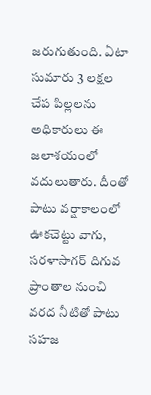జరుగుతుంది. ఏటా సుమారు 3 లక్షల చేప పిల్లలను అధికారులు ఈ జలాశయంలో వదులుతారు. దీంతో పాటు వర్షాకాలంలో ఊకచెట్టు వాగు, సరళాసాగర్‌ దిగువ ప్రాంతాల నుంచి వరద నీటితో పాటు సహజ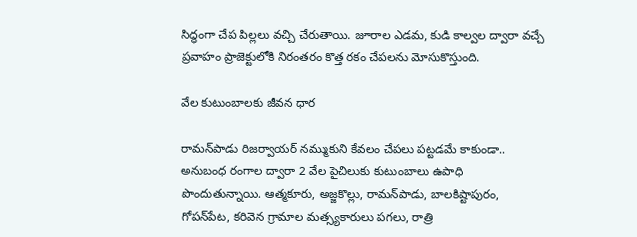సిద్ధంగా చేప పిల్లలు వచ్చి చేరుతాయి. జూరాల ఎడమ, కుడి కాల్వల ద్వారా వచ్చే ప్రవాహం ప్రాజెక్టులోకి నిరంతరం కొత్త రకం చేపలను మోసుకొస్తుంది.

వేల కుటుంబాలకు జీవన ధార

రామన్‌పాడు రిజర్వాయర్‌ నమ్ముకుని కేవలం చేపలు పట్టడమే కాకుండా.. అనుబంధ రంగాల ద్వారా 2 వేల పైచిలుకు కుటుంబాలు ఉపాధి పొందుతున్నాయి. ఆత్మకూరు, అజ్జకొల్లు, రామన్‌పాడు, బాలకిష్టాపురం, గోపన్‌పేట, కరివెన గ్రామాల మత్స్యకారులు పగలు, రాత్రి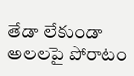తేడా లేకుండా అలలపై పోరాటం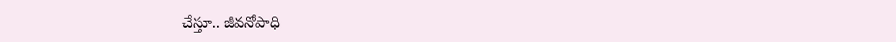చేస్తూ.. జీవనోపాధి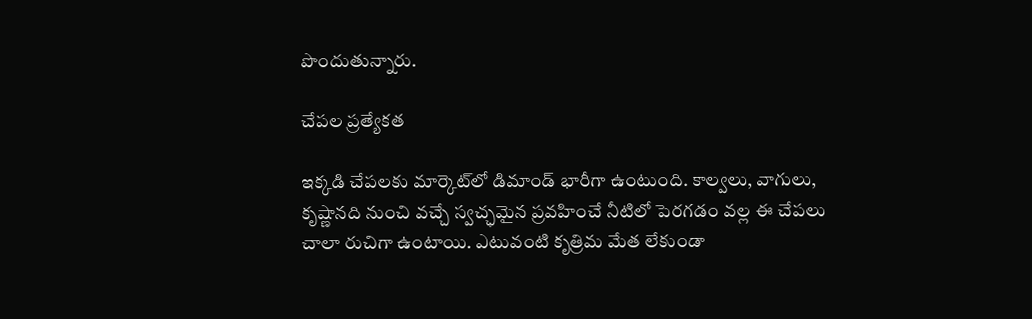పొందుతున్నారు.

చేపల ప్రత్యేకత

ఇక్కడి చేపలకు మార్కెట్‌లో డిమాండ్‌ భారీగా ఉంటుంది. కాల్వలు, వాగులు, కృష్ణానది నుంచి వచ్చే స్వచ్ఛమైన ప్రవహించే నీటిలో పెరగడం వల్ల ఈ చేపలు చాలా రుచిగా ఉంటాయి. ఎటువంటి కృత్రిమ మేత లేకుండా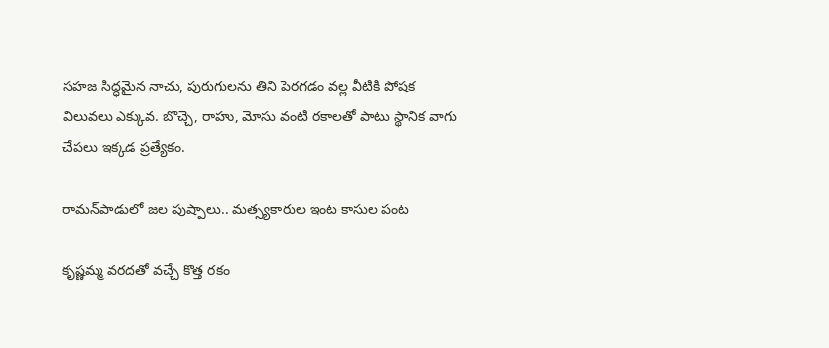సహజ సిద్ధమైన నాచు, పురుగులను తిని పెరగడం వల్ల వీటికి పోషక విలువలు ఎక్కువ. బొచ్చె, రాహు, మోసు వంటి రకాలతో పాటు స్థానిక వాగు చేపలు ఇక్కడ ప్రత్యేకం.

రామన్‌పాడులో జల పుష్పాలు.. మత్స్యకారుల ఇంట కాసుల పంట

కృష్ణమ్మ వరదతో వచ్చే కొత్త రకం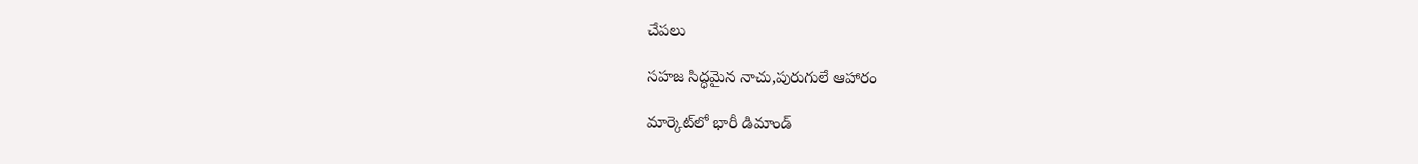చేపలు

సహజ సిద్ధమైన నాచు,పురుగులే ఆహారం

మార్కెట్‌లో భారీ డిమాండ్‌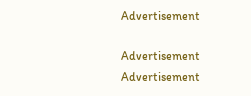Advertisement

Advertisement
Advertisement